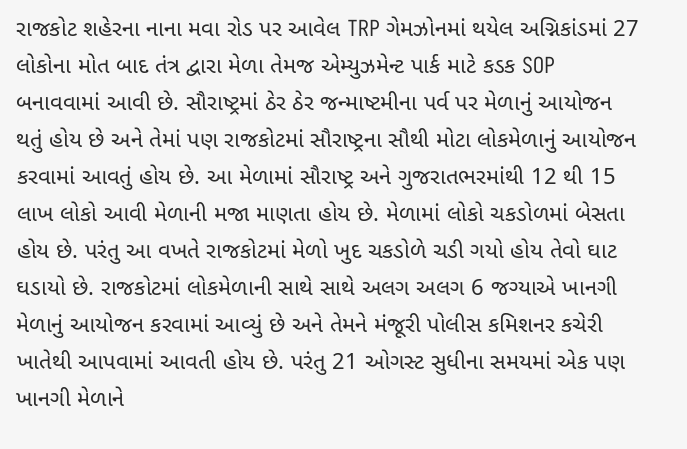રાજકોટ શહેરના નાના મવા રોડ પર આવેલ TRP ગેમઝોનમાં થયેલ અગ્નિકાંડમાં 27 લોકોના મોત બાદ તંત્ર દ્વારા મેળા તેમજ એમ્યુઝમેન્ટ પાર્ક માટે કડક SOP બનાવવામાં આવી છે. સૌરાષ્ટ્રમાં ઠેર ઠેર જન્માષ્ટમીના પર્વ પર મેળાનું આયોજન થતું હોય છે અને તેમાં પણ રાજકોટમાં સૌરાષ્ટ્રના સૌથી મોટા લોકમેળાનું આયોજન કરવામાં આવતું હોય છે. આ મેળામાં સૌરાષ્ટ્ર અને ગુજરાતભરમાંથી 12 થી 15 લાખ લોકો આવી મેળાની મજા માણતા હોય છે. મેળામાં લોકો ચકડોળમાં બેસતા હોય છે. પરંતુ આ વખતે રાજકોટમાં મેળો ખુદ ચકડોળે ચડી ગયો હોય તેવો ઘાટ ઘડાયો છે. રાજકોટમાં લોકમેળાની સાથે સાથે અલગ અલગ 6 જગ્યાએ ખાનગી મેળાનું આયોજન કરવામાં આવ્યું છે અને તેમને મંજૂરી પોલીસ કમિશનર કચેરી ખાતેથી આપવામાં આવતી હોય છે. પરંતુ 21 ઓગસ્ટ સુધીના સમયમાં એક પણ ખાનગી મેળાને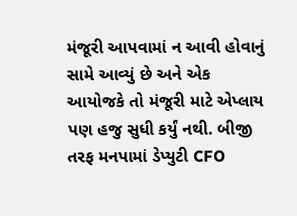મંજૂરી આપવામાં ન આવી હોવાનું સામે આવ્યું છે અને એક આયોજકે તો મંજૂરી માટે એપ્લાય પણ હજુ સુધી કર્યું નથી. બીજી તરફ મનપામાં ડેપ્યુટી CFO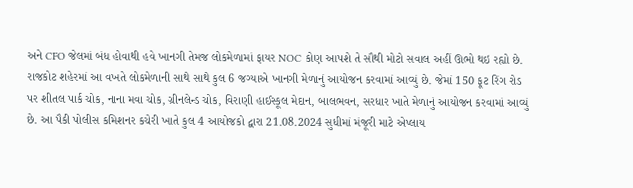અને CFO જેલમાં બંધ હોવાથી હવે ખાનગી તેમજ લોકમેળામાં ફાયર NOC કોણ આપશે તે સૌથી મોટો સવાલ અહીં ઊભો થઇ રહ્યો છે.
રાજકોટ શહેરમાં આ વખતે લોકમેળાની સાથે સાથે કુલ 6 જગ્યાએ ખાનગી મેળાનું આયોજન કરવામાં આવ્યું છે. જેમાં 150 ફૂટ રિંગ રોડ પર શીતલ પાર્ક ચોક, નાના મવા ચોક, ગ્રીનલેન્ડ ચોક, વિરાણી હાઈસ્કૂલ મેદાન, બાલભવન, સરધાર ખાતે મેળાનું આયોજન કરવામાં આવ્યું છે. આ પૈકી પોલીસ કમિશનર કચેરી ખાતે કુલ 4 આયોજકો દ્વારા 21.08.2024 સુધીમાં મંજૂરી માટે એપ્લાય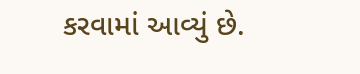કરવામાં આવ્યું છે.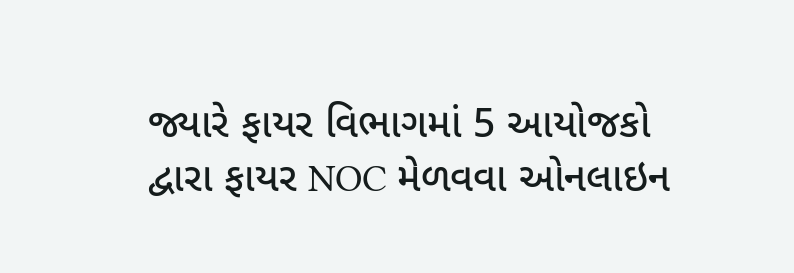જ્યારે ફાયર વિભાગમાં 5 આયોજકો દ્વારા ફાયર NOC મેળવવા ઓનલાઇન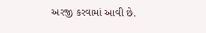અરજી કરવામાં આવી છે.